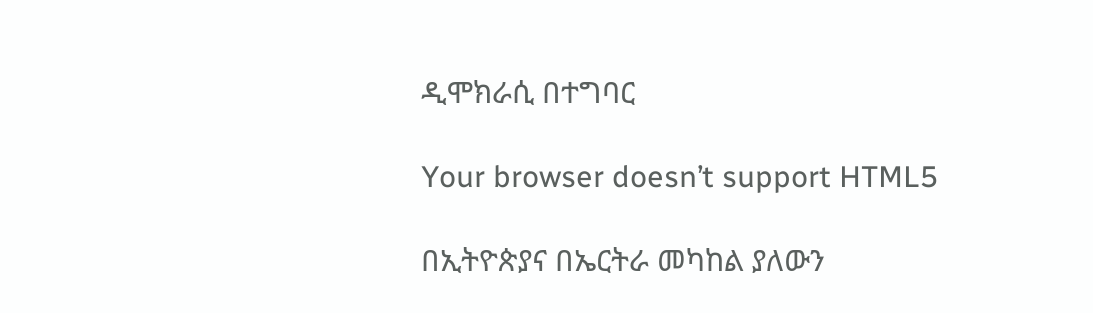ዲሞክራሲ በተግባር

Your browser doesn’t support HTML5

በኢትዮጵያና በኤርትራ መካከል ያለውን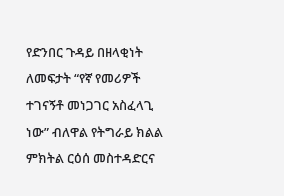የድንበር ጉዳይ በዘላቂነት ለመፍታት “የኛ የመሪዎች ተገናኝቶ መነጋገር አስፈላጊ ነው” ብለዋል የትግራይ ክልል ምክትል ርዕሰ መስተዳድርና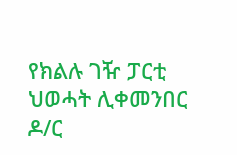የክልሉ ገዥ ፓርቲ ህወሓት ሊቀመንበር ዶ/ር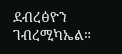ደብረፅዮን ገብረሚካኤል።